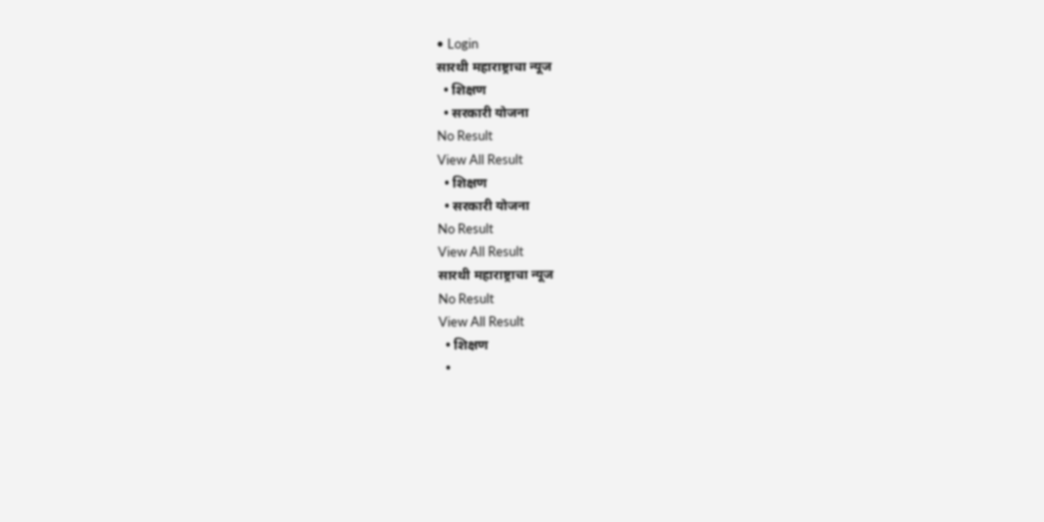• Login
सारथी महाराष्ट्राचा न्यूज
  • शिक्षण
  • सरकारी योजना
No Result
View All Result
  • शिक्षण
  • सरकारी योजना
No Result
View All Result
सारथी महाराष्ट्राचा न्यूज
No Result
View All Result
  • शिक्षण
  •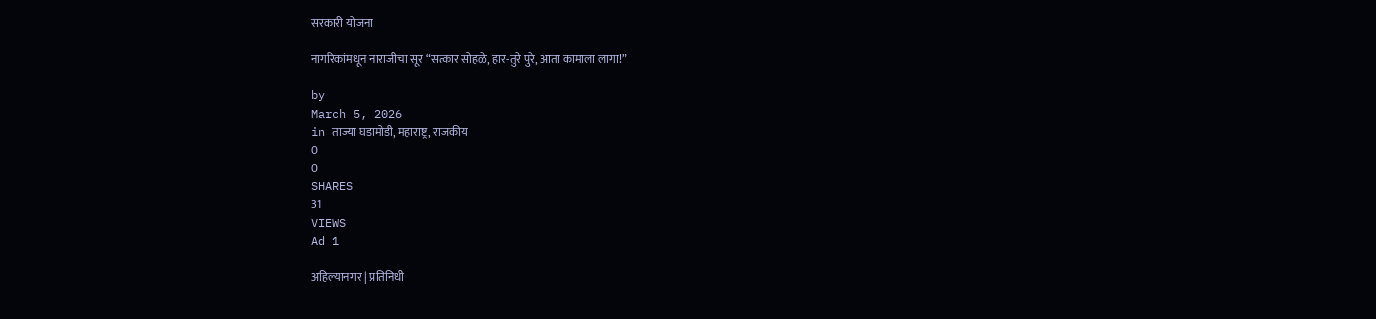सरकारी योजना

नागरिकांमधून नाराजीचा सूर “सत्कार सोहळे, हार-तुरे पुरे, आता कामाला लागा!”

by
March 5, 2026
in ताज्या घडामोडी, महाराष्ट्र, राजकीय
0
0
SHARES
31
VIEWS
Ad 1

अहिल्यानगर | प्रतिनिधी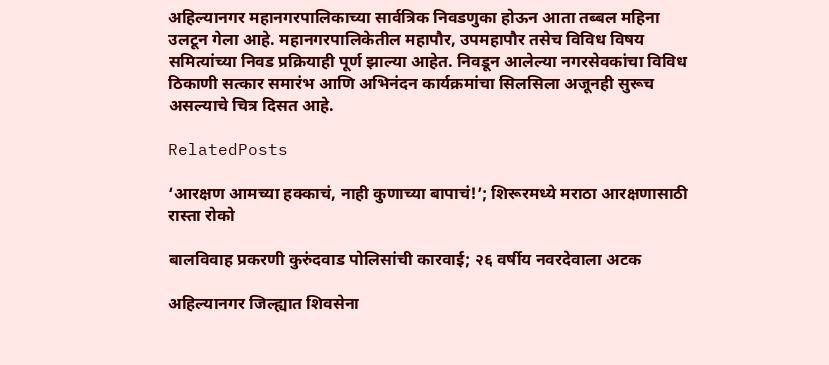अहिल्यानगर महानगरपालिकाच्या सार्वत्रिक निवडणुका होऊन आता तब्बल महिना उलटून गेला आहे. महानगरपालिकेतील महापौर, उपमहापौर तसेच विविध विषय समित्यांच्या निवड प्रक्रियाही पूर्ण झाल्या आहेत. निवडून आलेल्या नगरसेवकांचा विविध ठिकाणी सत्कार समारंभ आणि अभिनंदन कार्यक्रमांचा सिलसिला अजूनही सुरूच असल्याचे चित्र दिसत आहे.

RelatedPosts

‘आरक्षण आमच्या हक्काचं, नाही कुणाच्या बापाचं!’; शिरूरमध्ये मराठा आरक्षणासाठी रास्ता रोको

बालविवाह प्रकरणी कुरुंदवाड पोलिसांची कारवाई; २६ वर्षीय नवरदेवाला अटक

अहिल्यानगर जिल्ह्यात शिवसेना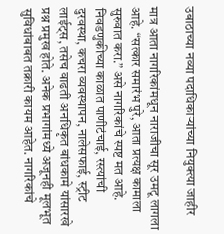उबाठाच्या नव्या पदाधिकाऱ्यांच्या नियुक्त्या जाहीर

मात्र आता नागरिकांमधून नाराजीचा सूर उमटू लागला आहे. “सत्कार समारंभ पुरे, आता प्रत्यक्ष कामाला सुरुवात करा.” असे नागरिकांचे स्पष्ट मत आहे. निवडणुकीच्या काळात पाणीटंचाई, रस्त्यांची दुरवस्था, कचरा व्यवस्थापन, नालेसफाई, स्ट्रीट लाईट्स, तसेच वाढती अनधिकृत बांधकामे यांसारखे प्रश्न प्रमुख होते. अनेक प्रभागांमध्ये अजूनही मूलभूत सुविधांबाबत तक्रारी कायम आहेत. नागरिकांचे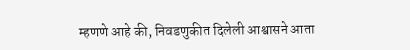म्हणणे आहे की, निवडणुकीत दिलेली आश्वासने आता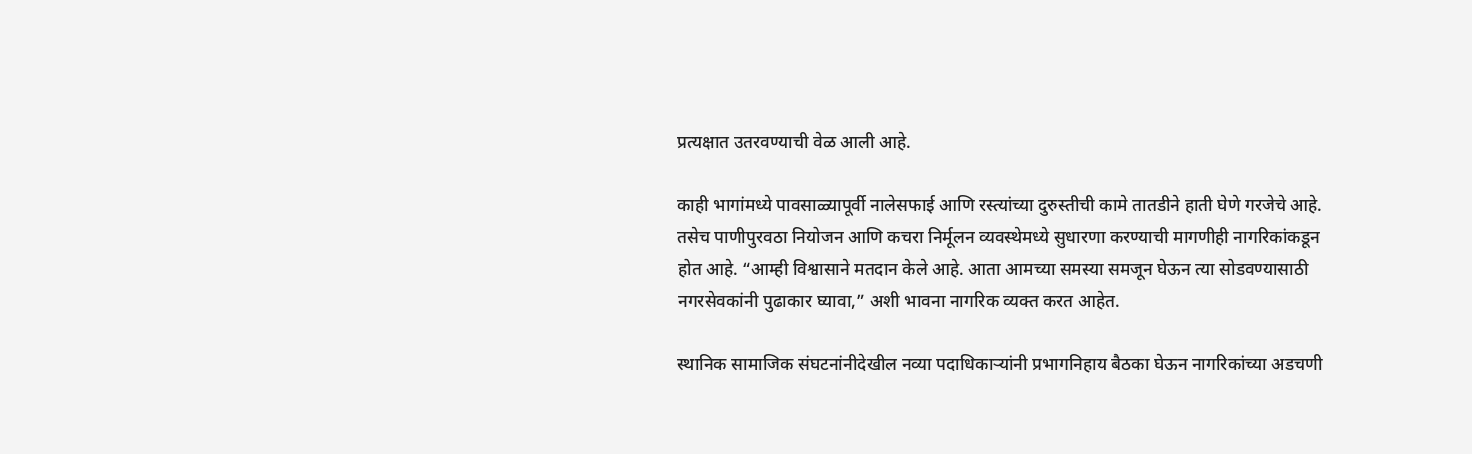प्रत्यक्षात उतरवण्याची वेळ आली आहे.

काही भागांमध्ये पावसाळ्यापूर्वी नालेसफाई आणि रस्त्यांच्या दुरुस्तीची कामे तातडीने हाती घेणे गरजेचे आहे. तसेच पाणीपुरवठा नियोजन आणि कचरा निर्मूलन व्यवस्थेमध्ये सुधारणा करण्याची मागणीही नागरिकांकडून होत आहे. “आम्ही विश्वासाने मतदान केले आहे. आता आमच्या समस्या समजून घेऊन त्या सोडवण्यासाठी नगरसेवकांनी पुढाकार घ्यावा,” अशी भावना नागरिक व्यक्त करत आहेत.

स्थानिक सामाजिक संघटनांनीदेखील नव्या पदाधिकाऱ्यांनी प्रभागनिहाय बैठका घेऊन नागरिकांच्या अडचणी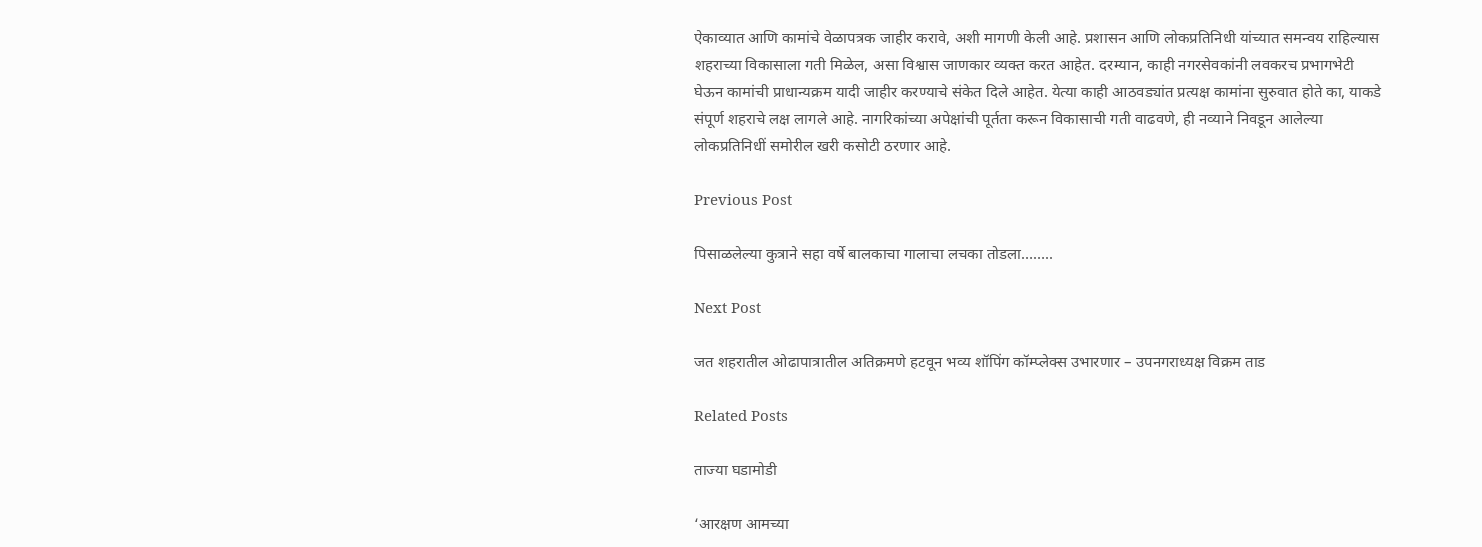ऐकाव्यात आणि कामांचे वेळापत्रक जाहीर करावे, अशी मागणी केली आहे. प्रशासन आणि लोकप्रतिनिधी यांच्यात समन्वय राहिल्यास शहराच्या विकासाला गती मिळेल, असा विश्वास जाणकार व्यक्त करत आहेत. दरम्यान, काही नगरसेवकांनी लवकरच प्रभागभेटी घेऊन कामांची प्राधान्यक्रम यादी जाहीर करण्याचे संकेत दिले आहेत. येत्या काही आठवड्यांत प्रत्यक्ष कामांना सुरुवात होते का, याकडे संपूर्ण शहराचे लक्ष लागले आहे. नागरिकांच्या अपेक्षांची पूर्तता करून विकासाची गती वाढवणे, ही नव्याने निवडून आलेल्या लोकप्रतिनिधीं समोरील खरी कसोटी ठरणार आहे.

Previous Post

पिसाळलेल्या कुत्राने सहा वर्षे बालकाचा गालाचा लचका तोडला……..

Next Post

जत शहरातील ओढापात्रातील अतिक्रमणे हटवून भव्य शॉपिंग कॉम्प्लेक्स उभारणार – उपनगराध्यक्ष विक्रम ताड

Related Posts

ताज्या घडामोडी

‘आरक्षण आमच्या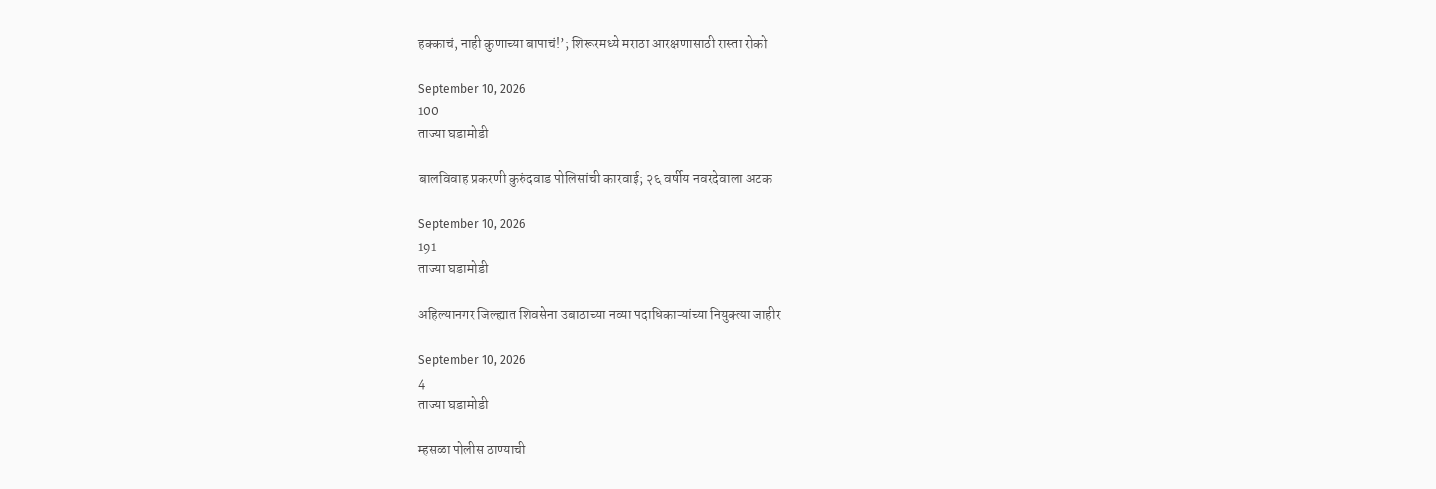हक्काचं, नाही कुणाच्या बापाचं!’; शिरूरमध्ये मराठा आरक्षणासाठी रास्ता रोको

September 10, 2026
100
ताज्या घडामोडी

बालविवाह प्रकरणी कुरुंदवाड पोलिसांची कारवाई; २६ वर्षीय नवरदेवाला अटक

September 10, 2026
191
ताज्या घडामोडी

अहिल्यानगर जिल्ह्यात शिवसेना उबाठाच्या नव्या पदाधिकाऱ्यांच्या नियुक्त्या जाहीर

September 10, 2026
4
ताज्या घडामोडी

म्हसळा पोलीस ठाण्याची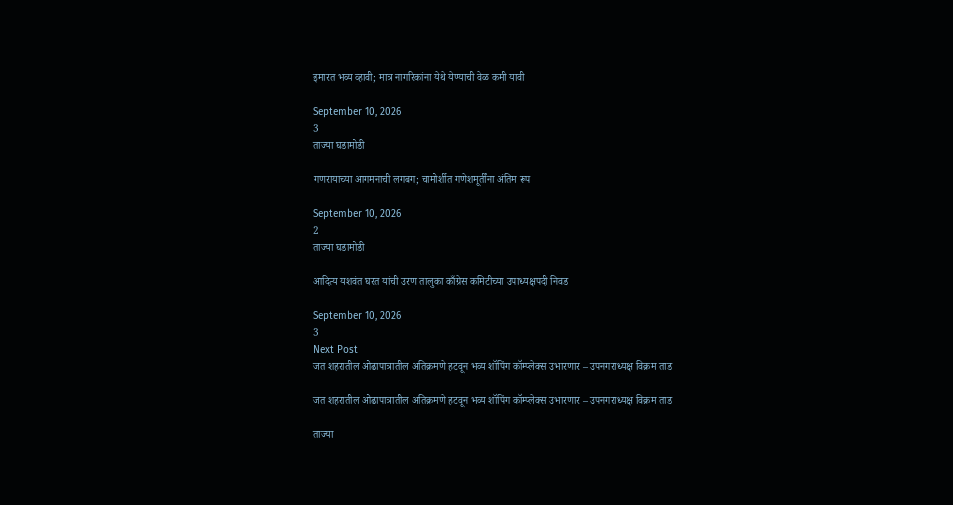इमारत भव्य व्हावी; मात्र नागरिकांना येथे येण्याची वेळ कमी यावी

September 10, 2026
3
ताज्या घडामोडी

गणरायाच्या आगमनाची लगबग; चामोर्शीत गणेशमूर्तींना अंतिम रूप

September 10, 2026
2
ताज्या घडामोडी

आदित्य यशवंत घरत यांची उरण तालुका काँग्रेस कमिटीच्या उपाध्यक्षपदी निवड

September 10, 2026
3
Next Post
जत शहरातील ओढापात्रातील अतिक्रमणे हटवून भव्य शॉपिंग कॉम्प्लेक्स उभारणार – उपनगराध्यक्ष विक्रम ताड

जत शहरातील ओढापात्रातील अतिक्रमणे हटवून भव्य शॉपिंग कॉम्प्लेक्स उभारणार – उपनगराध्यक्ष विक्रम ताड

ताज्या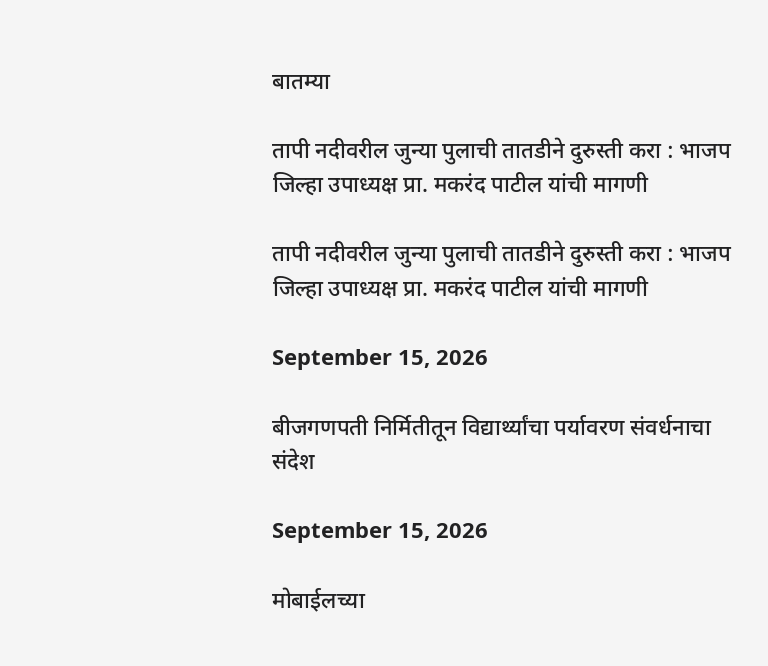बातम्या

तापी नदीवरील जुन्या पुलाची तातडीने दुरुस्ती करा : भाजप जिल्हा उपाध्यक्ष प्रा. मकरंद पाटील यांची मागणी

तापी नदीवरील जुन्या पुलाची तातडीने दुरुस्ती करा : भाजप जिल्हा उपाध्यक्ष प्रा. मकरंद पाटील यांची मागणी

September 15, 2026

बीजगणपती निर्मितीतून विद्यार्थ्यांचा पर्यावरण संवर्धनाचा संदेश

September 15, 2026

मोबाईलच्या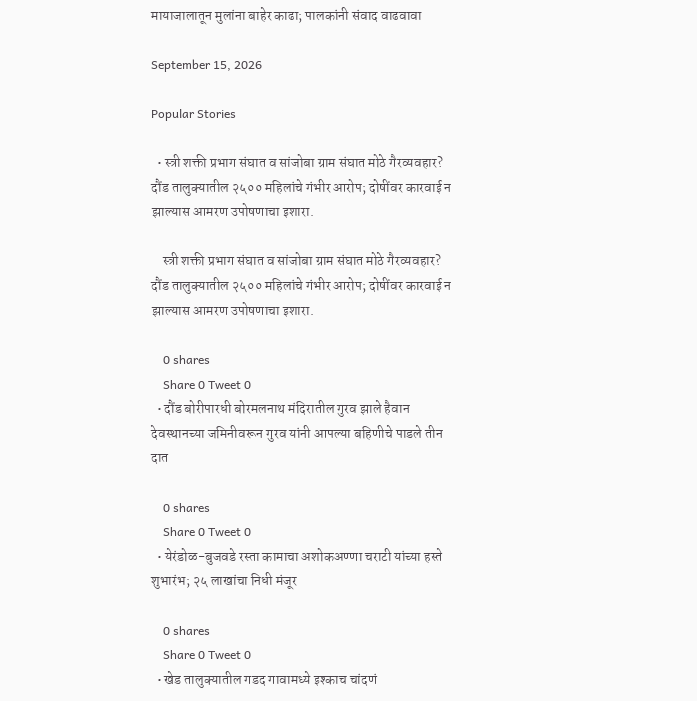मायाजालातून मुलांना बाहेर काढा; पालकांनी संवाद वाढवावा

September 15, 2026

Popular Stories

  • स्त्री शक्ती प्रभाग संघात व सांजोबा ग्राम संघात मोठे गैरव्यवहार? दौंड तालुक्यातील २५०० महिलांचे गंभीर आरोप; दोषींवर कारवाई न झाल्यास आमरण उपोषणाचा इशारा.

    स्त्री शक्ती प्रभाग संघात व सांजोबा ग्राम संघात मोठे गैरव्यवहार? दौंड तालुक्यातील २५०० महिलांचे गंभीर आरोप; दोषींवर कारवाई न झाल्यास आमरण उपोषणाचा इशारा.

    0 shares
    Share 0 Tweet 0
  • दौंड बोरीपारधी बोरमलनाथ मंदिरातील गुरव झाले हैवान देवस्थानच्या जमिनीवरून गुरव यांनी आपल्या बहिणीचे पाडले तीन दात

    0 shares
    Share 0 Tweet 0
  • येरंडोळ-बुजवडे रस्ता कामाचा अशोकअण्णा चराटी यांच्या हस्ते शुभारंभ; २५ लाखांचा निधी मंजूर

    0 shares
    Share 0 Tweet 0
  • खेड तालुक्यातील गडद गावामध्ये इश्काच चांदणं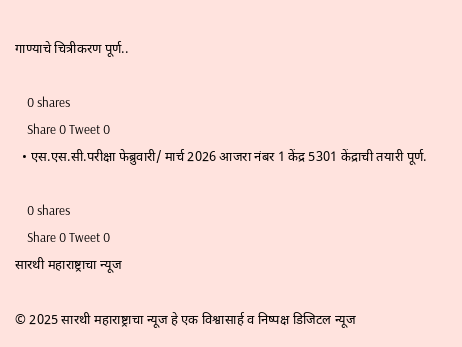गाण्याचे चित्रीकरण पूर्ण..

    0 shares
    Share 0 Tweet 0
  • एस.एस.सी.परीक्षा फेब्रुवारी/ मार्च 2026 आजरा नंबर 1 केंद्र 5301 केंद्राची तयारी पूर्ण.

    0 shares
    Share 0 Tweet 0
सारथी महाराष्ट्राचा न्यूज

© 2025 सारथी महाराष्ट्राचा न्यूज हे एक विश्वासार्ह व निष्पक्ष डिजिटल न्यूज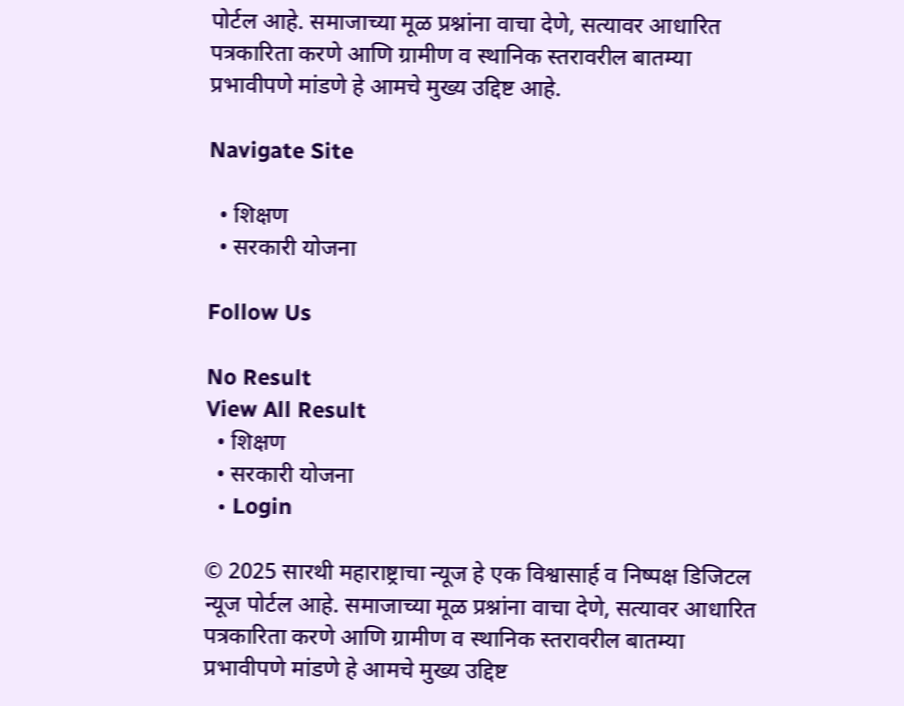पोर्टल आहे. समाजाच्या मूळ प्रश्नांना वाचा देणे, सत्यावर आधारित पत्रकारिता करणे आणि ग्रामीण व स्थानिक स्तरावरील बातम्या प्रभावीपणे मांडणे हे आमचे मुख्य उद्दिष्ट आहे.

Navigate Site

  • शिक्षण
  • सरकारी योजना

Follow Us

No Result
View All Result
  • शिक्षण
  • सरकारी योजना
  • Login

© 2025 सारथी महाराष्ट्राचा न्यूज हे एक विश्वासार्ह व निष्पक्ष डिजिटल न्यूज पोर्टल आहे. समाजाच्या मूळ प्रश्नांना वाचा देणे, सत्यावर आधारित पत्रकारिता करणे आणि ग्रामीण व स्थानिक स्तरावरील बातम्या प्रभावीपणे मांडणे हे आमचे मुख्य उद्दिष्ट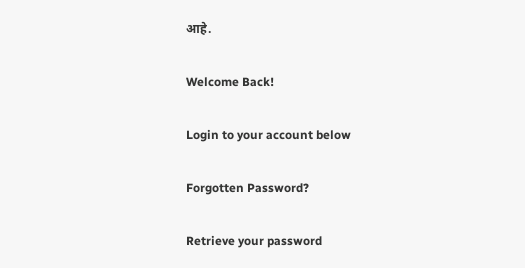आहे.

Welcome Back!

Login to your account below

Forgotten Password?

Retrieve your password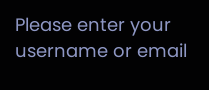Please enter your username or email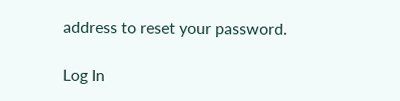address to reset your password.

Log In